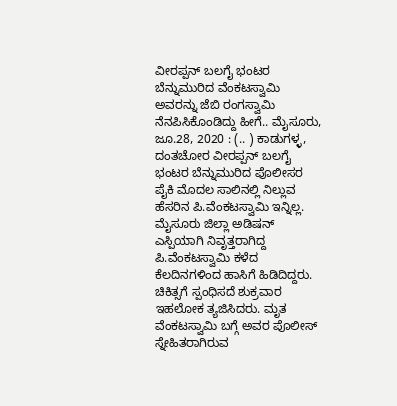ವೀರಪ್ಪನ್ ಬಲಗೈ ಭಂಟರ ಬೆನ್ನುಮುರಿದ ವೆಂಕಟಸ್ವಾಮಿ ಅವರನ್ನು ಜೆಬಿ ರಂಗಸ್ವಾಮಿ ನೆನಪಿಸಿಕೊಂಡಿದ್ದು ಹೀಗೆ.. ಮೈಸೂರು, ಜೂ.28, 2020 : (.. ) ಕಾಡುಗಳ್ಳ, ದಂತಚೋರ ವೀರಪ್ಪನ್ ಬಲಗೈ ಭಂಟರ ಬೆನ್ನುಮುರಿದ ಪೊಲೀಸರ ಪೈಕಿ ಮೊದಲ ಸಾಲಿನಲ್ಲಿ ನಿಲ್ಲುವ ಹೆಸರಿನ ಪಿ.ವೆಂಕಟಸ್ವಾಮಿ ಇನ್ನಿಲ್ಲ. ಮೈಸೂರು ಜಿಲ್ಲಾ ಅಡಿಷನ್ ಎಸ್ಪಿಯಾಗಿ ನಿವೃತ್ತರಾಗಿದ್ದ ಪಿ.ವೆಂಕಟಸ್ವಾಮಿ ಕಳೆದ ಕೆಲದಿನಗಳಿಂದ ಹಾಸಿಗೆ ಹಿಡಿದಿದ್ದರು. ಚಿಕಿತ್ಸಗೆ ಸ್ಪಂಧಿಸದೆ ಶುಕ್ರವಾರ ಇಹಲೋಕ ತ್ಯಜಿಸಿದರು. ಮೃತ ವೆಂಕಟಸ್ವಾಮಿ ಬಗ್ಗೆ ಅವರ ಪೊಲೀಸ್ ಸ್ನೇಹಿತರಾಗಿರುವ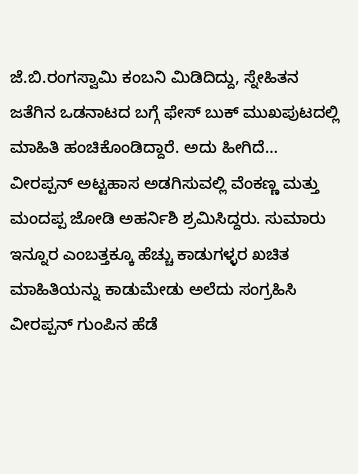ಜೆ.ಬಿ.ರಂಗಸ್ವಾಮಿ ಕಂಬನಿ ಮಿಡಿದಿದ್ದು, ಸ್ನೇಹಿತನ ಜತೆಗಿನ ಒಡನಾಟದ ಬಗ್ಗೆ ಫೇಸ್ ಬುಕ್ ಮುಖಪುಟದಲ್ಲಿ ಮಾಹಿತಿ ಹಂಚಿಕೊಂಡಿದ್ದಾರೆ. ಅದು ಹೀಗಿದೆ… ವೀರಪ್ಪನ್ ಅಟ್ಟಹಾಸ ಅಡಗಿಸುವಲ್ಲಿ ವೆಂಕಣ್ಣ ಮತ್ತು ಮಂದಪ್ಪ ಜೋಡಿ ಅಹರ್ನಿಶಿ ಶ್ರಮಿಸಿದ್ದರು. ಸುಮಾರು ಇನ್ನೂರ ಎಂಬತ್ತಕ್ಕೂ ಹೆಚ್ಚು ಕಾಡುಗಳ್ಳರ ಖಚಿತ ಮಾಹಿತಿಯನ್ನು ಕಾಡುಮೇಡು ಅಲೆದು ಸಂಗ್ರಹಿಸಿ ವೀರಪ್ಪನ್ ಗುಂಪಿನ ಹೆಡೆ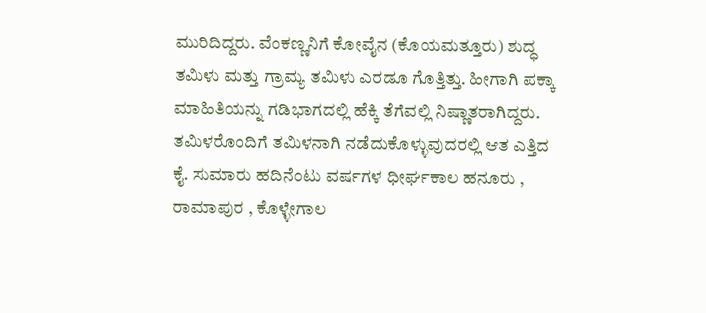ಮುರಿದಿದ್ದರು. ವೆಂಕಣ್ಣನಿಗೆ ಕೋವೈನ (ಕೊಯಮತ್ತೂರು) ಶುದ್ಧ ತಮಿಳು ಮತ್ತು ಗ್ರಾಮ್ಯ ತಮಿಳು ಎರಡೂ ಗೊತ್ತಿತ್ತು. ಹೀಗಾಗಿ ಪಕ್ಕಾ ಮಾಹಿತಿಯನ್ನು ಗಡಿಭಾಗದಲ್ಲಿ ಹೆಕ್ಕಿ ತೆಗೆವಲ್ಲಿ ನಿಷ್ಣಾತರಾಗಿದ್ದರು. ತಮಿಳರೊಂದಿಗೆ ತಮಿಳನಾಗಿ ನಡೆದುಕೊಳ್ಳುವುದರಲ್ಲಿ ಆತ ಎತ್ತಿದ ಕೈ. ಸುಮಾರು ಹದಿನೆಂಟು ವರ್ಷಗಳ ಧೀರ್ಘಕಾಲ ಹನೂರು , ರಾಮಾಪುರ , ಕೊಳ್ಳೇಗಾಲ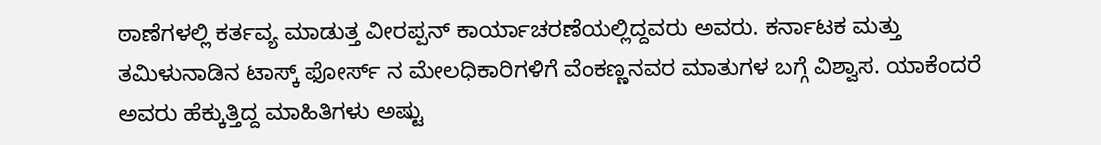ಠಾಣೆಗಳಲ್ಲಿ ಕರ್ತವ್ಯ ಮಾಡುತ್ತ ವೀರಪ್ಪನ್ ಕಾರ್ಯಾಚರಣೆಯಲ್ಲಿದ್ದವರು ಅವರು. ಕರ್ನಾಟಕ ಮತ್ತು ತಮಿಳುನಾಡಿನ ಟಾಸ್ಕ್ ಫೋರ್ಸ್ ನ ಮೇಲಧಿಕಾರಿಗಳಿಗೆ ವೆಂಕಣ್ಣನವರ ಮಾತುಗಳ ಬಗ್ಗೆ ವಿಶ್ವಾಸ. ಯಾಕೆಂದರೆ ಅವರು ಹೆಕ್ಕುತ್ತಿದ್ದ ಮಾಹಿತಿಗಳು ಅಷ್ಟು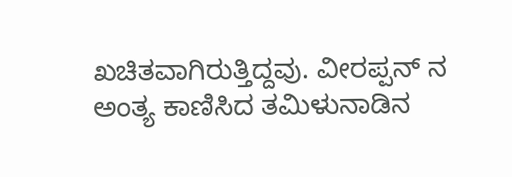ಖಚಿತವಾಗಿರುತ್ತಿದ್ದವು. ವೀರಪ್ಪನ್ ನ ಅಂತ್ಯ ಕಾಣಿಸಿದ ತಮಿಳುನಾಡಿನ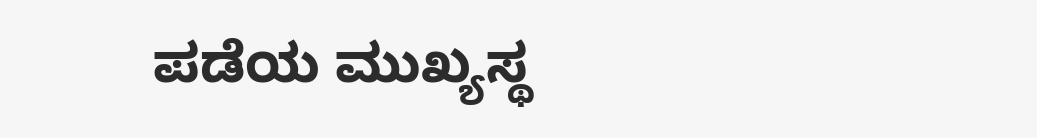ಪಡೆಯ ಮುಖ್ಯಸ್ಥ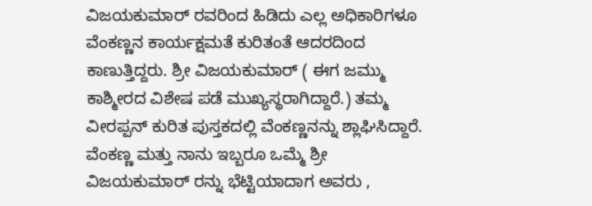ವಿಜಯಕುಮಾರ್ ರವರಿಂದ ಹಿಡಿದು ಎಲ್ಲ ಅಧಿಕಾರಿಗಳೂ ವೆಂಕಣ್ಣನ ಕಾರ್ಯಕ್ಷಮತೆ ಕುರಿತಂತೆ ಆದರದಿಂದ ಕಾಣುತ್ತಿದ್ದರು. ಶ್ರೀ ವಿಜಯಕುಮಾರ್ ( ಈಗ ಜಮ್ಮು ಕಾಶ್ಮೀರದ ವಿಶೇಷ ಪಡೆ ಮುಖ್ಯಸ್ಥರಾಗಿದ್ದಾರೆ.) ತಮ್ಮ ವೀರಪ್ಪನ್ ಕುರಿತ ಪುಸ್ತಕದಲ್ಲಿ ವೆಂಕಣ್ಣನನ್ನು ಶ್ಲಾಘಿಸಿದ್ದಾರೆ. ವೆಂಕಣ್ಣ ಮತ್ತು ನಾನು ಇಬ್ಬರೂ ಒಮ್ಮೆ ಶ್ರೀ ವಿಜಯಕುಮಾರ್ ರನ್ನು ಭೆಟ್ಟಿಯಾದಾಗ ಅವರು ,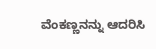ವೆಂಕಣ್ಣನನ್ನು ಆದರಿಸಿ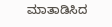ಮಾತಾಡಿಸಿದ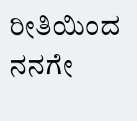ರೀತಿಯಿಂದ ನನಗೇ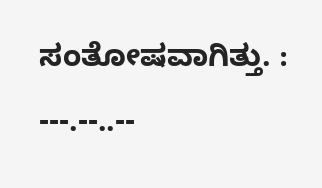ಸಂತೋಷವಾಗಿತ್ತು. : ---.--..--